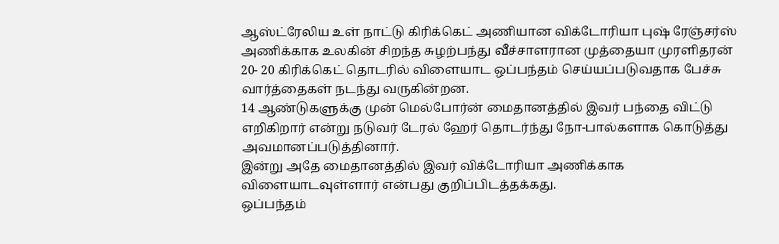ஆஸ்ட்ரேலிய உள் நாட்டு கிரிக்கெட் அணியான விக்டோரியா புஷ் ரேஞ்சர்ஸ் அணிக்காக உலகின் சிறந்த சுழற்பந்து வீச்சாளரான முத்தையா முரளிதரன் 20- 20 கிரிக்கெட் தொடரில் விளையாட ஒப்பந்தம் செய்யப்படுவதாக பேச்சு வார்த்தைகள் நடந்து வருகின்றன.
14 ஆண்டுகளுக்கு முன் மெல்போர்ன் மைதானத்தில் இவர் பந்தை விட்டு எறிகிறார் என்று நடுவர் டேரல் ஹேர் தொடர்ந்து நோ-பால்களாக கொடுத்து அவமானப்படுத்தினார்.
இன்று அதே மைதானத்தில் இவர் விக்டோரியா அணிக்காக விளையாடவுள்ளார் என்பது குறிப்பிடத்தக்கது.
ஒப்பந்தம்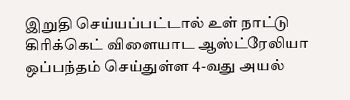இறுதி செய்யப்பட்டால் உள் நாட்டு கிரிக்கெட் விளையாட ஆஸ்ட்ரேலியா ஒப்பந்தம் செய்துள்ள 4-வது அயல்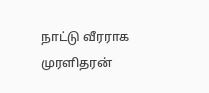நாட்டு வீரராக முரளிதரன்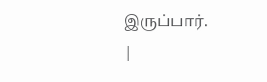இருப்பார்.
|